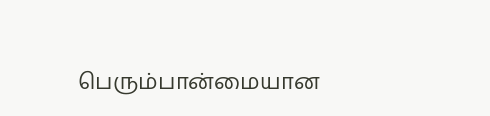பெரும்பான்மையான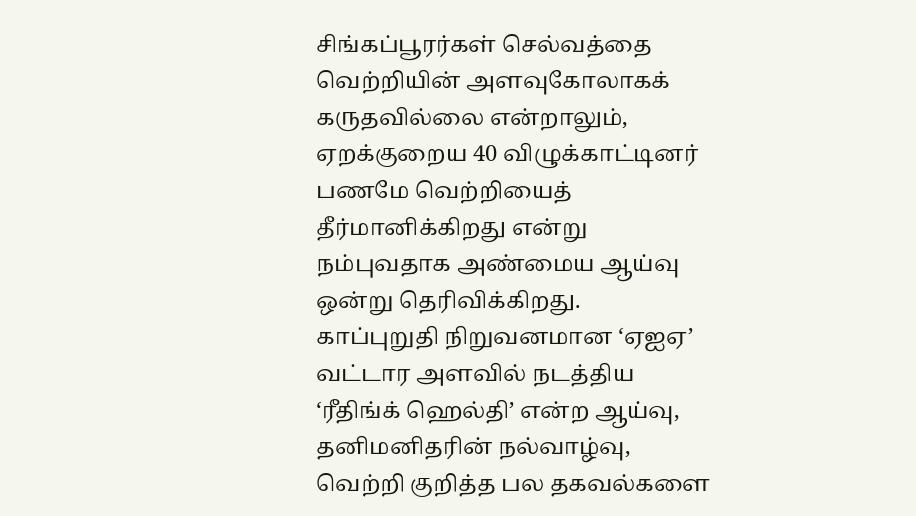சிங்கப்பூரர்கள் செல்வத்தை வெற்றியின் அளவுகோலாகக் கருதவில்லை என்றாலும், ஏறக்குறைய 40 விழுக்காட்டினர் பணமே வெற்றியைத் தீர்மானிக்கிறது என்று நம்புவதாக அண்மைய ஆய்வு ஒன்று தெரிவிக்கிறது.
காப்புறுதி நிறுவனமான ‘ஏஐஏ’ வட்டார அளவில் நடத்திய ‘ரீதிங்க் ஹெல்தி’ என்ற ஆய்வு, தனிமனிதரின் நல்வாழ்வு, வெற்றி குறித்த பல தகவல்களை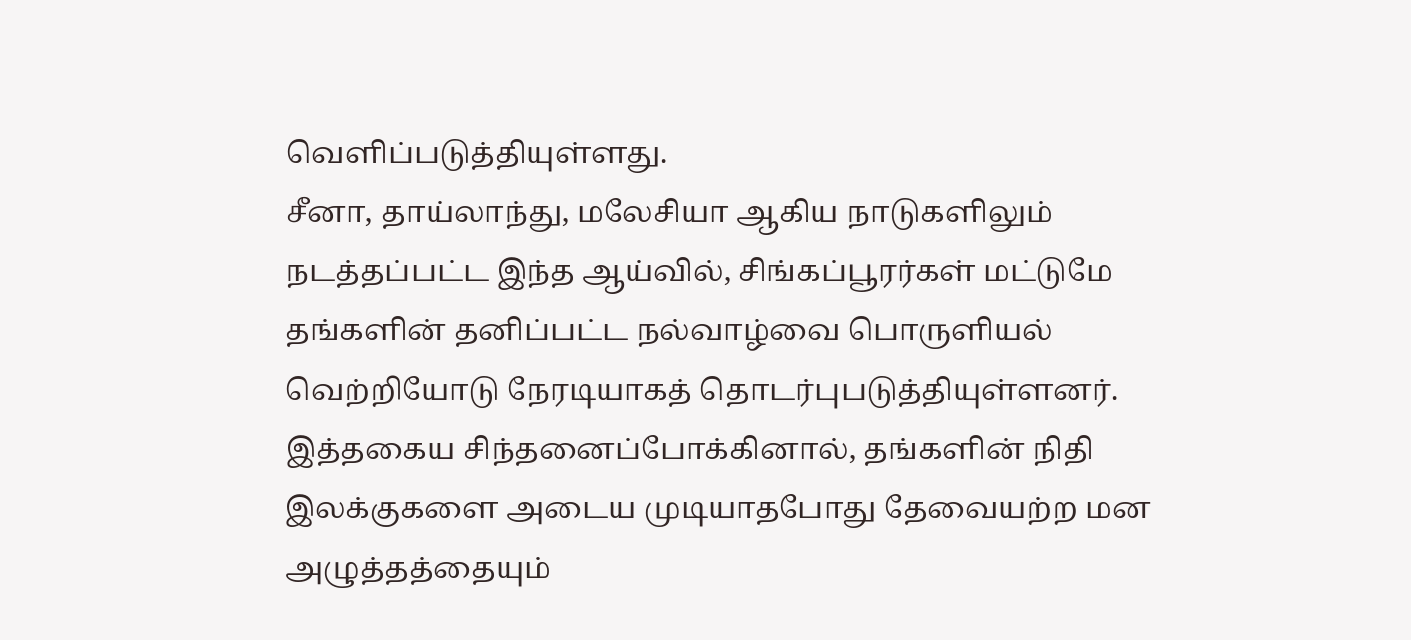வெளிப்படுத்தியுள்ளது.
சீனா, தாய்லாந்து, மலேசியா ஆகிய நாடுகளிலும் நடத்தப்பட்ட இந்த ஆய்வில், சிங்கப்பூரர்கள் மட்டுமே தங்களின் தனிப்பட்ட நல்வாழ்வை பொருளியல் வெற்றியோடு நேரடியாகத் தொடர்புபடுத்தியுள்ளனர்.
இத்தகைய சிந்தனைப்போக்கினால், தங்களின் நிதி இலக்குகளை அடைய முடியாதபோது தேவையற்ற மன அழுத்தத்தையும்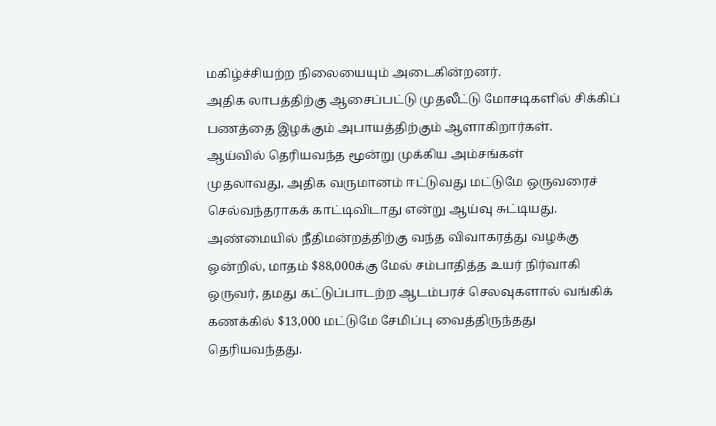மகிழ்ச்சியற்ற நிலையையும் அடைகின்றனர்.
அதிக லாபத்திற்கு ஆசைப்பட்டு முதலீட்டு மோசடிகளில் சிக்கிப் பணத்தை இழக்கும் அபாயத்திற்கும் ஆளாகிறார்கள்.
ஆய்வில் தெரியவந்த மூன்று முக்கிய அம்சங்கள்
முதலாவது, அதிக வருமானம் ஈட்டுவது மட்டுமே ஒருவரைச் செல்வந்தராகக் காட்டிவிடாது என்று ஆய்வு சுட்டியது.
அண்மையில் நீதிமன்றத்திற்கு வந்த விவாகரத்து வழக்கு ஒன்றில், மாதம் $88,000க்கு மேல் சம்பாதித்த உயர் நிர்வாகி ஒருவர், தமது கட்டுப்பாடற்ற ஆடம்பரச் செலவுகளால் வங்கிக் கணக்கில் $13,000 மட்டுமே சேமிப்பு வைத்திருந்தது தெரியவந்தது.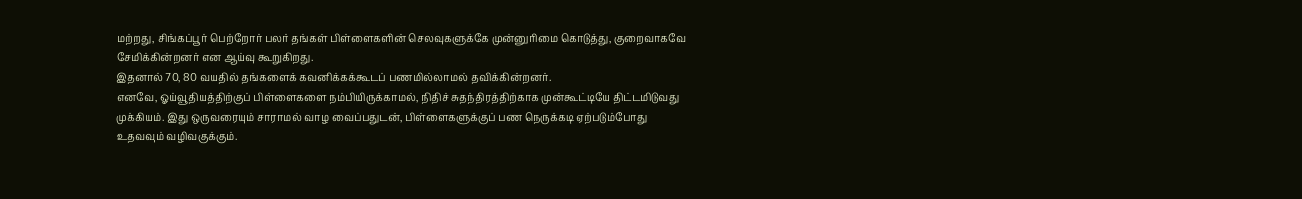மற்றது, சிங்கப்பூர் பெற்றோர் பலர் தங்கள் பிள்ளைகளின் செலவுகளுக்கே முன்னுரிமை கொடுத்து, குறைவாகவே சேமிக்கின்றனர் என ஆய்வு கூறுகிறது.
இதனால் 70, 80 வயதில் தங்களைக் கவனிக்கக்கூடப் பணமில்லாமல் தவிக்கின்றனர்.
எனவே, ஓய்வூதியத்திற்குப் பிள்ளைகளை நம்பியிருக்காமல், நிதிச் சுதந்திரத்திற்காக முன்கூட்டியே திட்டமிடுவது முக்கியம். இது ஒருவரையும் சாராமல் வாழ வைப்பதுடன், பிள்ளைகளுக்குப் பண நெருக்கடி ஏற்படும்போது உதவவும் வழிவகுக்கும்.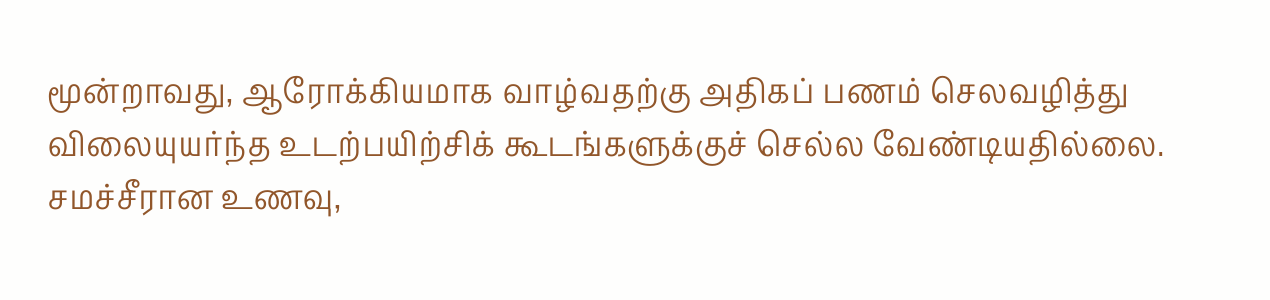மூன்றாவது, ஆரோக்கியமாக வாழ்வதற்கு அதிகப் பணம் செலவழித்து விலையுயர்ந்த உடற்பயிற்சிக் கூடங்களுக்குச் செல்ல வேண்டியதில்லை. சமச்சீரான உணவு,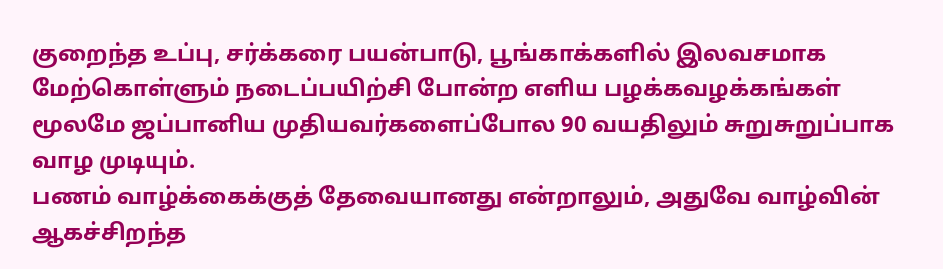குறைந்த உப்பு, சர்க்கரை பயன்பாடு, பூங்காக்களில் இலவசமாக மேற்கொள்ளும் நடைப்பயிற்சி போன்ற எளிய பழக்கவழக்கங்கள் மூலமே ஜப்பானிய முதியவர்களைப்போல 90 வயதிலும் சுறுசுறுப்பாக வாழ முடியும்.
பணம் வாழ்க்கைக்குத் தேவையானது என்றாலும், அதுவே வாழ்வின் ஆகச்சிறந்த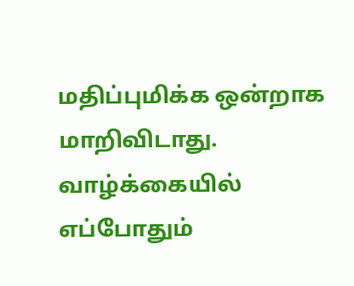மதிப்புமிக்க ஒன்றாக மாறிவிடாது. வாழ்க்கையில் எப்போதும்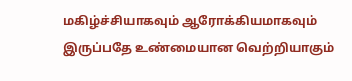மகிழ்ச்சியாகவும் ஆரோக்கியமாகவும் இருப்பதே உண்மையான வெற்றியாகும்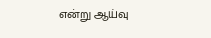என்று ஆய்வு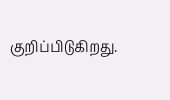குறிப்பிடுகிறது.